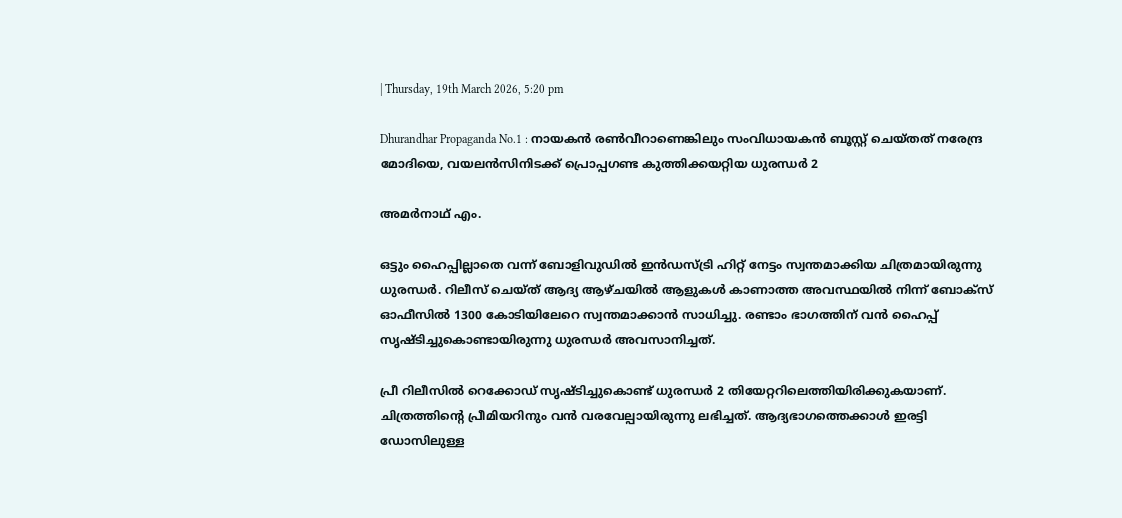| Thursday, 19th March 2026, 5:20 pm

Dhurandhar Propaganda No.1 : നായകന്‍ രണ്‍വീറാണെങ്കിലും സംവിധായകന്‍ ബൂസ്റ്റ് ചെയ്തത് നരേന്ദ്ര മോദിയെ, വയലന്‍സിനിടക്ക് പ്രൊപ്പഗണ്ട കുത്തിക്കയറ്റിയ ധുരന്ധര്‍ 2

അമര്‍നാഥ് എം.

ഒട്ടും ഹൈപ്പില്ലാതെ വന്ന് ബോളിവുഡില്‍ ഇന്‍ഡസ്ട്രി ഹിറ്റ് നേട്ടം സ്വന്തമാക്കിയ ചിത്രമായിരുന്നു ധുരന്ധര്‍. റിലീസ് ചെയ്ത് ആദ്യ ആഴ്ചയില്‍ ആളുകള്‍ കാണാത്ത അവസ്ഥയില്‍ നിന്ന് ബോക്‌സ് ഓഫീസില്‍ 1300 കോടിയിലേറെ സ്വന്തമാക്കാന്‍ സാധിച്ചു. രണ്ടാം ഭാഗത്തിന് വന്‍ ഹൈപ്പ് സൃഷ്ടിച്ചുകൊണ്ടായിരുന്നു ധുരന്ധര്‍ അവസാനിച്ചത്.

പ്രീ റിലീസില്‍ റെക്കോഡ് സൃഷ്ടിച്ചുകൊണ്ട് ധുരന്ധര്‍ 2 തിയേറ്ററിലെത്തിയിരിക്കുകയാണ്. ചിത്രത്തിന്റെ പ്രീമിയറിനും വന്‍ വരവേല്പായിരുന്നു ലഭിച്ചത്. ആദ്യഭാഗത്തെക്കാള്‍ ഇരട്ടി ഡോസിലുള്ള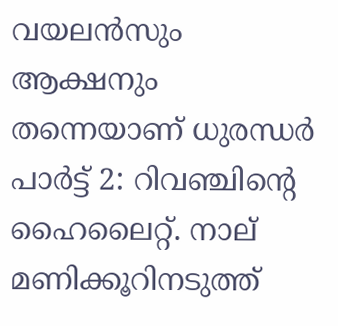വയലന്‍സും ആക്ഷനും തന്നെയാണ് ധുരന്ധര്‍ പാര്‍ട്ട് 2: റിവഞ്ചിന്റെ ഹൈലൈറ്റ്. നാല് മണിക്കൂറിനടുത്ത്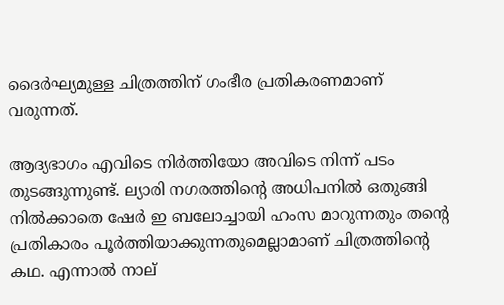ദൈര്‍ഘ്യമുള്ള ചിത്രത്തിന് ഗംഭീര പ്രതികരണമാണ് വരുന്നത്.

ആദ്യഭാഗം എവിടെ നിര്‍ത്തിയോ അവിടെ നിന്ന് പടം തുടങ്ങുന്നുണ്ട്. ല്യാരി നഗരത്തിന്റെ അധിപനില്‍ ഒതുങ്ങി നില്‍ക്കാതെ ഷേര്‍ ഇ ബലോച്ചായി ഹംസ മാറുന്നതും തന്റെ പ്രതികാരം പൂര്‍ത്തിയാക്കുന്നതുമെല്ലാമാണ് ചിത്രത്തിന്റെ കഥ. എന്നാല്‍ നാല്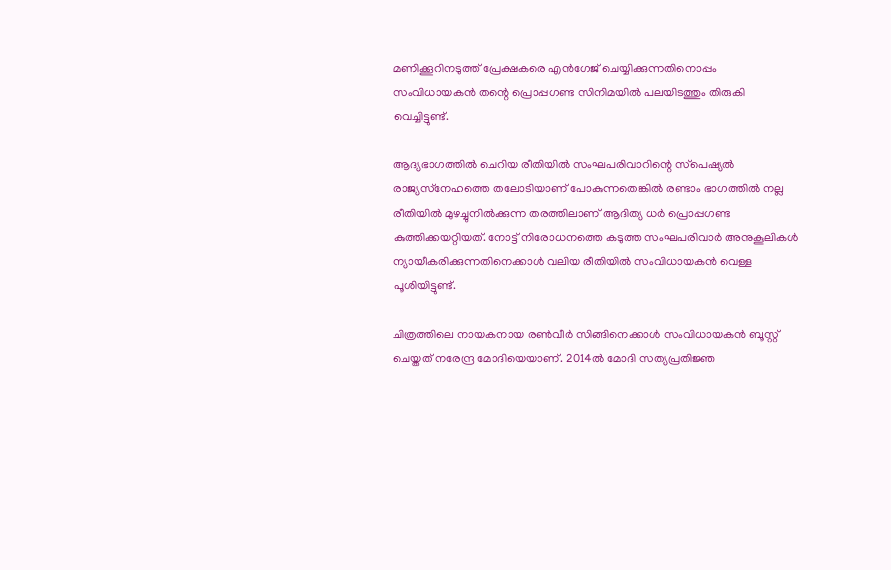മണിക്കൂറിനടുത്ത് പ്രേക്ഷകരെ എന്‍ഗേജ് ചെയ്യിക്കുന്നതിനൊപ്പം സംവിധായകന്‍ തന്റെ പ്രൊപ്പഗണ്ട സിനിമയില്‍ പലയിടത്തും തിരുകി വെച്ചിട്ടുണ്ട്.

ആദ്യഭാഗത്തില്‍ ചെറിയ രീതിയില്‍ സംഘപരിവാറിന്റെ സ്‌പെഷ്യല്‍ രാജ്യസ്‌നേഹത്തെ തലോടിയാണ് പോകുന്നതെങ്കില്‍ രണ്ടാം ഭാഗത്തില്‍ നല്ല രീതിയില്‍ മുഴച്ചുനില്‍ക്കുന്ന തരത്തിലാണ് ആദിത്യ ധര്‍ പ്രൊപ്പഗണ്ട കുത്തിക്കയറ്റിയത്. നോട്ട് നിരോധനത്തെ കടുത്ത സംഘപരിവാര്‍ അനുകൂലികള്‍ ന്യായീകരിക്കുന്നതിനെക്കാള്‍ വലിയ രീതിയില്‍ സംവിധായകന്‍ വെള്ള പൂശിയിട്ടുണ്ട്.

ചിത്രത്തിലെ നായകനായ രണ്‍വീര്‍ സിങ്ങിനെക്കാള്‍ സംവിധായകന്‍ ബൂസ്റ്റ് ചെയ്തത് നരേന്ദ്ര മോദിയെയാണ്. 2014ല്‍ മോദി സത്യപ്രതിജ്ഞ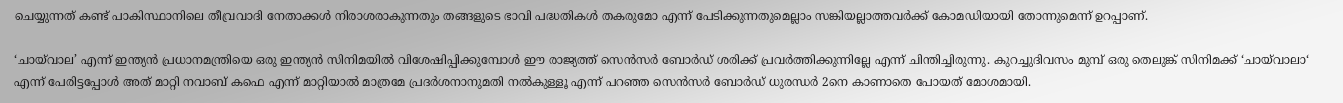ചെയ്യുന്നത് കണ്ട് പാകിസ്ഥാനിലെ തീവ്രവാദി നേതാക്കള്‍ നിരാശരാകുന്നതും തങ്ങളുടെ ഭാവി പദ്ധതികള്‍ തകരുമോ എന്ന് പേടിക്കുന്നതുമെല്ലാം സങ്കിയല്ലാത്തവര്‍ക്ക് കോമഡിയായി തോന്നുമെന്ന് ഉറപ്പാണ്.

‘ചായ്‌വാല’ എന്ന് ഇന്ത്യന്‍ പ്രധാനമന്ത്രിയെ ഒരു ഇന്ത്യന്‍ സിനിമയില്‍ വിശേഷിപ്പിക്കുമ്പോള്‍ ഈ രാജ്യത്ത് സെന്‍സര്‍ ബോര്‍ഡ് ശരിക്ക് പ്രവര്‍ത്തിക്കുന്നില്ലേ എന്ന് ചിന്തിച്ചിരുന്നു. കുറച്ചുദിവസം മുമ്പ് ഒരു തെലുങ്ക് സിനിമക്ക് ‘ചായ്‌വാലാ‘ എന്ന് പേരിട്ടപ്പോള്‍ അത് മാറ്റി നവാബ് കഫെ എന്ന് മാറ്റിയാല്‍ മാത്രമേ പ്രദര്‍ശനാനുമതി നല്‍കുള്ളൂ എന്ന് പറഞ്ഞ സെന്‍സര്‍ ബോര്‍ഡ് ധുരന്ധര്‍ 2നെ കാണാതെ പോയത് മോശമായി.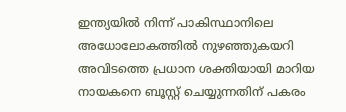ഇന്ത്യയില്‍ നിന്ന് പാകിസ്ഥാനിലെ അധോലോകത്തില്‍ നുഴഞ്ഞുകയറി അവിടത്തെ പ്രധാന ശക്തിയായി മാറിയ നായകനെ ബൂസ്റ്റ് ചെയ്യുന്നതിന് പകരം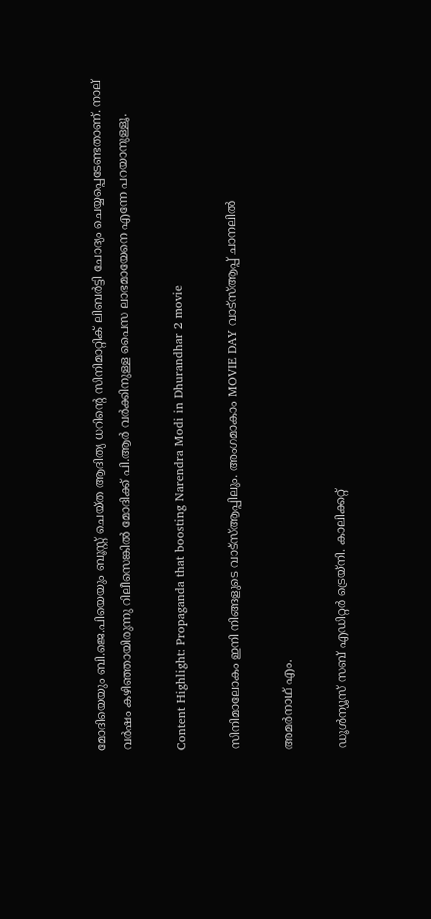മോദിയെയും ബി.ജെ.പിയെയും ബൂസ്റ്റ് ചെയ്ത ആദിത്യ ധറിന്റെ സിനിമാറ്റിക് ലിബര്‍ട്ടി ചോദ്യം ചെയ്യപ്പെടേണ്ടതാണ്. നാല് വര്‍ഷം കഴിഞ്ഞായിരുന്നു റിലീസെങ്കില്‍ മോദിക്ക് പി.ആര്‍ വര്‍ക്കിനുള്ള പൈസ ലാഭമായേനെ എന്നേ പറയാനുള്ളൂ.

Content Highlight: Propaganda that boosting Narendra Modi in Dhurandhar 2 movie

സിനിമാലോകം ഇനി നിങ്ങളുടെ വാട്സ്ആപ്പിലും. അംഗമാകാം MOVIE DAY വാട്സ്ആപ്പ് ചാനലിൽ

അമര്‍നാഥ് എം.

ഡൂള്‍ന്യൂസ് സബ് എഡിറ്റര്‍ ട്രെയ്‌നി. കാലിക്കറ്റ്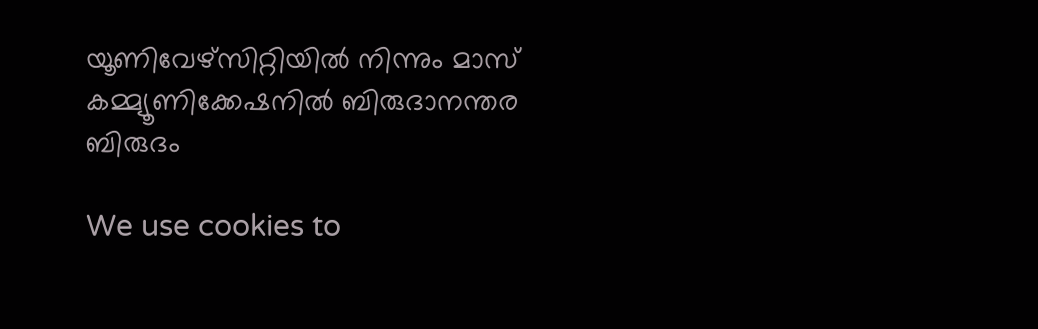യൂണിവേഴ്‌സിറ്റിയില്‍ നിന്നും മാസ് കമ്മ്യൂണിക്കേഷനില്‍ ബിരുദാനന്തര ബിരുദം

We use cookies to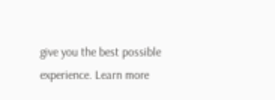give you the best possible experience. Learn more